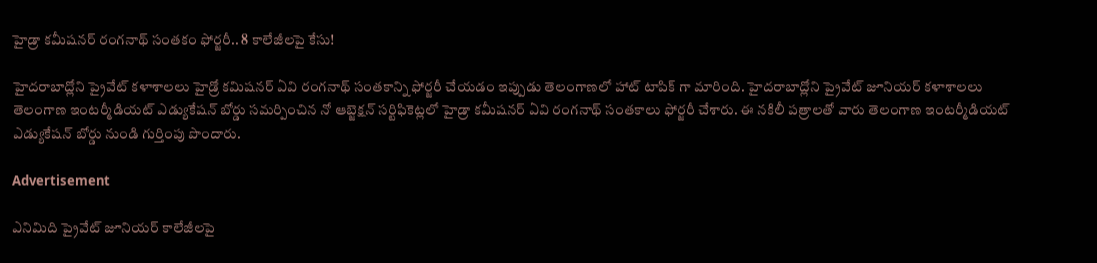హైడ్రా కమీషనర్ రంగనాథ్ సంతకం ఫోర్జరీ.. 8 కాలేజీలపై కేసు!

హైదరాబాద్లోని ప్రైవేట్ కళాశాలలు హైడ్రో కమిషనర్ ఏవి రంగనాథ్ సంతకాన్ని ఫోర్జరీ చేయడం ఇప్పుడు తెలంగాణలో హాట్ టాపిక్ గా మారింది. హైదరాబాద్లోని ప్రైవేట్ జూనియర్ కళాశాలలు తెలంగాణ ఇంటర్మీడియట్ ఎడ్యుకేషన్ బోర్డు సమర్పించిన నో ఆబ్జెక్షన్ సర్టిఫికెట్లలో హైడ్రా కమీషనర్ ఏవి రంగనాథ్ సంతకాలు ఫోర్జరీ చేశారు. ఈ నకిలీ పత్రాలతో వారు తెలంగాణ ఇంటర్మీడియట్ ఎడ్యుకేషన్ బోర్డు నుండి గుర్తింపు పొందారు.

Advertisement

ఎనిమిది ప్రైవేట్ జూనియర్ కాలేజీలపై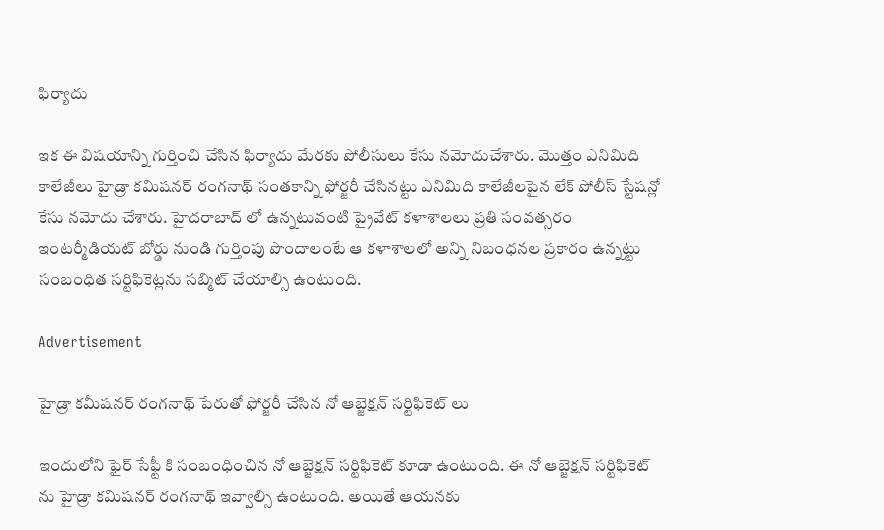ఫిర్యాదు

ఇక ఈ విషయాన్ని గుర్తించి చేసిన ఫిర్యాదు మేరకు పోలీసులు కేసు నమోదుచేశారు. మొత్తం ఎనిమిది కాలేజీలు హైడ్రా కమిషనర్ రంగనాథ్ సంతకాన్ని ఫోర్జరీ చేసినట్టు ఎనిమిది కాలేజీలపైన లేక్ పోలీస్ స్టేషన్లో కేసు నమోదు చేశారు. హైదరాబాద్ లో ఉన్నటువంటి ప్రైవేట్ కళాశాలలు ప్రతి సంవత్సరం ఇంటర్మీడియట్ బోర్డు నుండి గుర్తింపు పొందాలంటే ఆ కళాశాలలో అన్ని నిబంధనల ప్రకారం ఉన్నట్టు సంబంధిత సర్టిఫికెట్లను సబ్మిట్ చేయాల్సి ఉంటుంది.

Advertisement

హైడ్రా కమీషనర్ రంగనాథ్ పేరుతో ఫోర్జరీ చేసిన నో ఆబ్జెక్షన్ సర్టిఫికెట్ లు

ఇందులోని ఫైర్ సేఫ్టీ కి సంబంధించిన నో ఆబ్జెక్షన్ సర్టిఫికెట్ కూడా ఉంటుంది. ఈ నో ఆబ్జెక్షన్ సర్టిఫికెట్ ను హైడ్రా కమిషనర్ రంగనాథ్ ఇవ్వాల్సి ఉంటుంది. అయితే ఆయనకు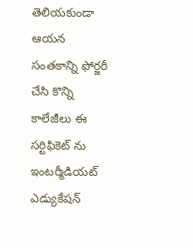తెలియకుండా ఆయన సంతకాన్ని ఫోర్జరీ చేసి కొన్ని కాలేజీలు ఈ సర్టిఫికెట్ ను ఇంటర్మీడియట్ ఎడ్యుకేషన్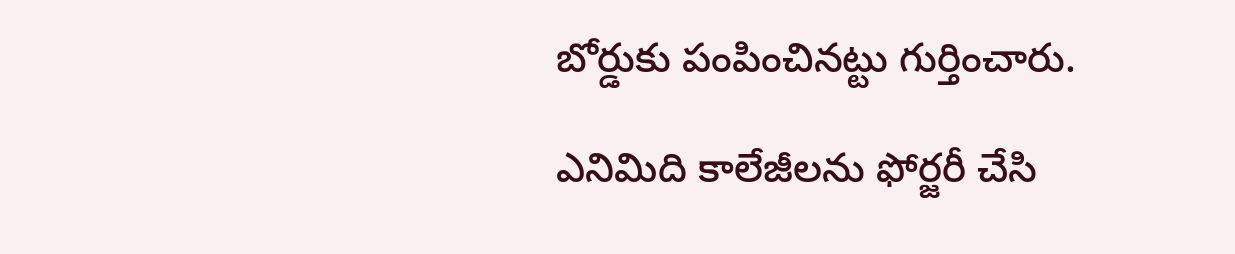బోర్డుకు పంపించినట్టు గుర్తించారు.

ఎనిమిది కాలేజీలను ఫోర్జరీ చేసి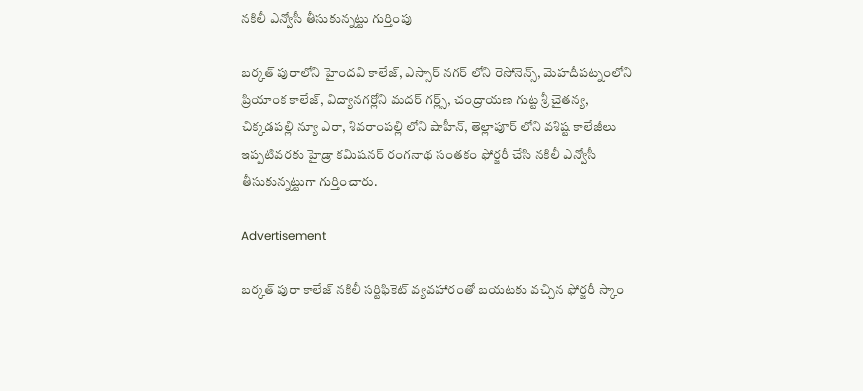నకిలీ ఎన్వోసీ తీసుకున్నట్టు గుర్తింపు

బర్కత్ పురాలోని హైందవి కాలేజ్, ఎస్సార్ నగర్ లోని రెసోనెన్స్, మెహదీపట్నంలోని ప్రియాంక కాలేజ్, విద్యానగర్లోని మదర్ గర్ల్స్, చంద్రాయణ గుట్ట శ్రీ చైతన్య, చిక్కడపల్లి న్యూ ఎరా, శివరాంపల్లి లోని షాహీన్, తెల్లాపూర్ లోని వశిష్ట కాలేజీలు ఇప్పటివరకు హైడ్రా కమిషనర్ రంగనాథ సంతకం ఫోర్జరీ చేసి నకిలీ ఎన్వోసీ తీసుకున్నట్టుగా గుర్తించారు.

Advertisement

బర్కత్ పురా కాలేజ్ నకిలీ సర్టిఫికెట్ వ్యవహారంతో బయటకు వచ్చిన ఫోర్జరీ స్కాం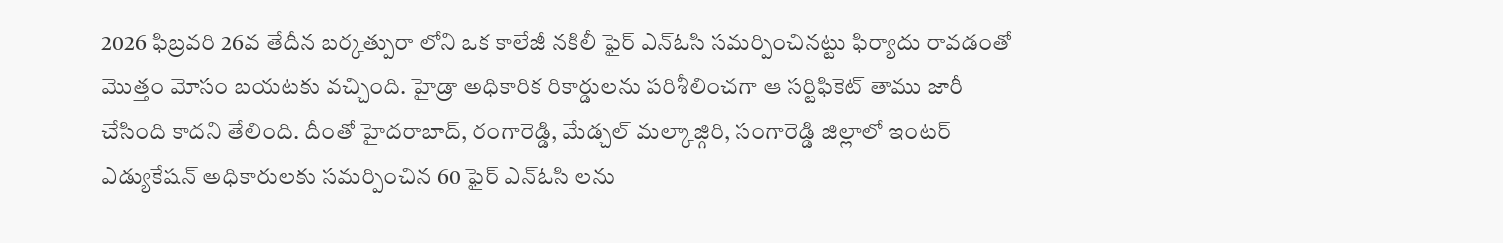2026 ఫిబ్రవరి 26వ తేదీన బర్కత్పురా లోని ఒక కాలేజీ నకిలీ ఫైర్ ఎన్ఓసి సమర్పించినట్టు ఫిర్యాదు రావడంతో మొత్తం మోసం బయటకు వచ్చింది. హైడ్రా అధికారిక రికార్డులను పరిశీలించగా ఆ సర్టిఫికెట్ తాము జారీ చేసింది కాదని తేలింది. దీంతో హైదరాబాద్, రంగారెడ్డి, మేడ్చల్ మల్కాజ్గిరి, సంగారెడ్డి జిల్లాలో ఇంటర్ ఎడ్యుకేషన్ అధికారులకు సమర్పించిన 60 ఫైర్ ఎన్ఓసి లను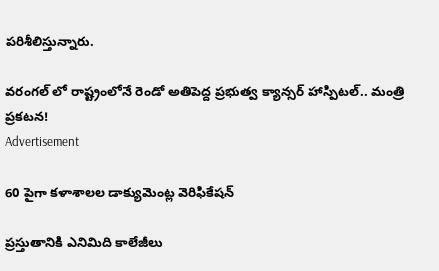పరిశీలిస్తున్నారు.

వరంగల్ లో రాష్ట్రంలోనే రెండో అతిపెద్ద ప్రభుత్వ క్యాన్సర్ హాస్పిటల్‌.. మంత్రి ప్రకటన!
Advertisement

60 పైగా కళాశాలల డాక్యుమెంట్ల వెరిఫికేషన్

ప్రస్తుతానికి ఎనిమిది కాలేజీలు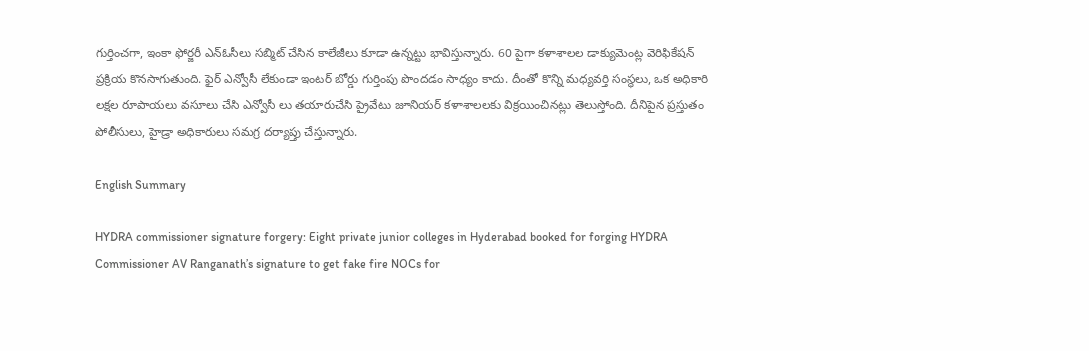గుర్తించగా, ఇంకా ఫోర్జరీ ఎన్ఓసీలు సబ్మిట్ చేసిన కాలేజీలు కూడా ఉన్నట్టు భావిస్తున్నారు. 60 పైగా కళాశాలల డాక్యుమెంట్ల వెరిఫికేషన్ ప్రక్రియ కొనసాగుతుంది. ఫైర్ ఎన్వోసీ లేకుండా ఇంటర్ బోర్డు గుర్తింపు పొందడం సాధ్యం కాదు. దీంతో కొన్ని మధ్యవర్తి సంస్థలు, ఒక అధికారి లక్షల రూపాయలు వసూలు చేసి ఎన్వోసీ లు తయారుచేసి ప్రైవేటు జూనియర్ కళాశాలలకు విక్రయించినట్లు తెలుస్తోంది. దీనిపైన ప్రస్తుతం పోలీసులు, హైడ్రా అధికారులు సమగ్ర దర్యాప్తు చేస్తున్నారు.

English Summary

HYDRA commissioner signature forgery: Eight private junior colleges in Hyderabad booked for forging HYDRA Commissioner AV Ranganath’s signature to get fake fire NOCs for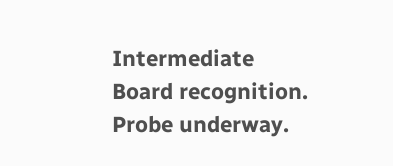Intermediate Board recognition. Probe underway.